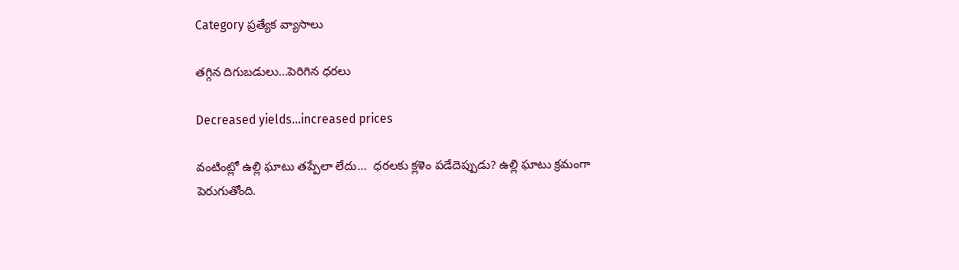Category ప్రత్యేక వ్యాసాలు

తగ్గిన దిగుబడులు…పెరిగిన ధరలు

Decreased yields...increased prices

వంటింట్లో ఉల్లి ఘాటు తప్పేలా లేదు…  ధరలకు క్లళెం పడేదెప్పుడు? ఉల్లి ఘాటు క్రమంగా పెరుగుతోంది.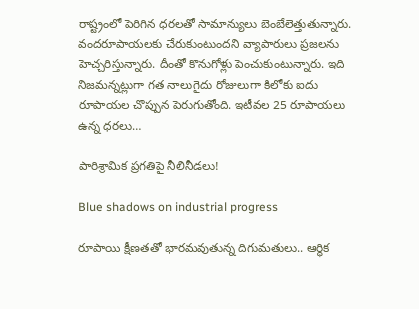రాష్ట్రంలో పెరిగిన ధరలతో సామాన్యులు బెంబేలెత్తుతున్నారు. వందరూపాయలకు చేరుకుంటుందని వ్యాపారులు ప్రజలను హెచ్చరిస్తున్నారు. దీంతో కొనుగోళ్లు పెంచుకుంటున్నారు. ఇది నిజమన్నట్లుగా గత నాలుగైదు రోజులుగా కిలోకు ఐదు రూపాయల చొప్పున పెరుగుతోంది. ఇటీవల 25 రూపాయలు ఉన్న ధరలు…

పారిశ్రామిక ప్రగతిపై నీలినీడలు!

Blue shadows on industrial progress

రూపాయి క్షీణతతో భారమవుతున్న దిగుమతులు.. ఆర్థిక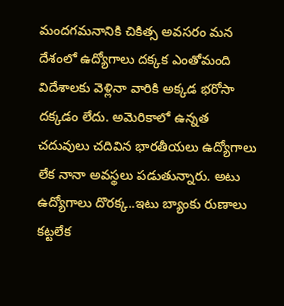మందగమనానికి చికిత్స అవసరం మన దేశంలో ఉద్యోగాలు దక్కక ఎంతోమంది విదేశాలకు వెళ్లినా వారికి అక్కడ భరోసా దక్కడం లేదు. అమెరికాలో ఉన్నత చదువులు చదివిన భారతీయలు ఉద్యోగాలు లేక నానా అవస్థలు పడుతున్నారు. అటు ఉద్యోగాలు దొరక్క..ఇటు బ్యాంకు రుణాలు కట్టలేక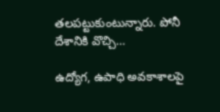తలపట్టుకుంటున్నారు. పోనీ దేశానికి వొచ్చి…

ఉద్యోగ, ఉపాధి అవకాశాలపై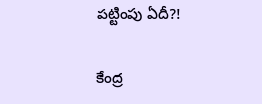పట్టింపు ఏదీ?!

కేంద్ర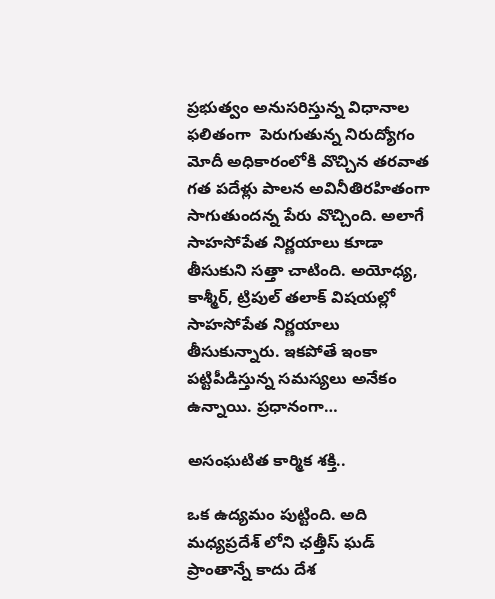ప్రభుత్వం అనుసరిస్తున్న విధానాల ఫలితంగా  పెరుగుతున్న నిరుద్యోగం మోదీ అధికారంలోకి వొచ్చిన తరవాత గత పదేళ్లు పాలన అవినీతిరహితంగా సాగుతుందన్న పేరు వొచ్చింది. అలాగే సాహసోపేత నిర్ణయాలు కూడా తీసుకుని సత్తా చాటింది. అయోధ్య, కాశ్మీర్‌, ట్రిపుల్‌ తలాక్‌ విషయల్లో సాహసోపేత నిర్ణయాలు తీసుకున్నారు. ఇకపోతే ఇంకా పట్టిపీడిస్తున్న సమస్యలు అనేకం ఉన్నాయి. ప్రధానంగా…

అసంఘటిత కార్మిక శక్తి..

ఒక ఉద్యమం పుట్టింది. అది మధ్యప్రదేశ్‌ లోని ఛత్తీస్‌ ఘడ్‌ ప్రాంతాన్నే కాదు దేశ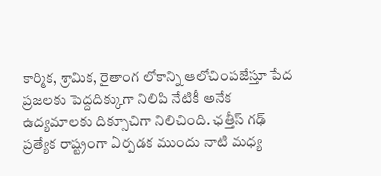కార్మిక, శ్రామిక, రైతాంగ లోకాన్ని ఆలోచింపజేస్తూ పేద ప్రజలకు పెద్దదిక్కుగా నిలిపి నేటికీ అనేక ఉద్యమాలకు దిక్సూచిగా నిలిచింది. ఛత్తీస్‌ గఢ్‌ ప్రత్యేక రాష్ట్రంగా ఏర్పడక ముందు నాటి మధ్య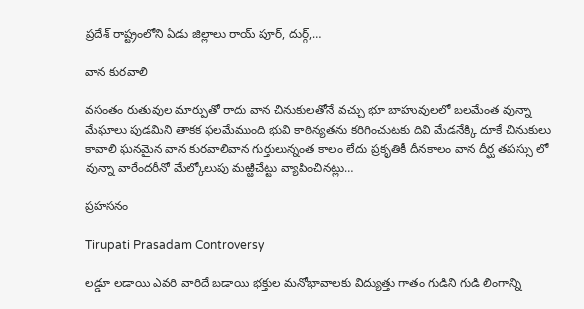ప్రదేశ్‌ రాష్ట్రంలోని ఏడు జిల్లాలు రాయ్‌ పూర్‌, దుర్గ్‌,…

వాన కురవాలి

వసంతం రుతువుల మార్పుతో రాదు వాన చినుకులతోనే వచ్చు భూ బాహువులలో బలమేంత వున్నా మేఘాలు పుడమిని తాకక ఫలమేముంది భువి కాఠిన్యతను కరిగించుటకు దివి మేడనేక్కి దూకే చినుకులు కావాలి ఘనమైన వాన కురవాలివాన గుర్తులున్నంత కాలం లేదు ప్రకృతికీ దీనకాలం వాన దీర్ఘ తపస్సు లో వున్నా వారేందరీనో మేల్కోలుపు మఱ్ఱిచేట్టు వ్యాపించినట్లు…

ప్రహసనం

Tirupati Prasadam Controversy

లడ్డూ లడాయి ఎవరి వారిదే బడాయి భక్తుల మనోభావాలకు విద్యుత్తు గాతం గుడిని గుడి లింగాన్ని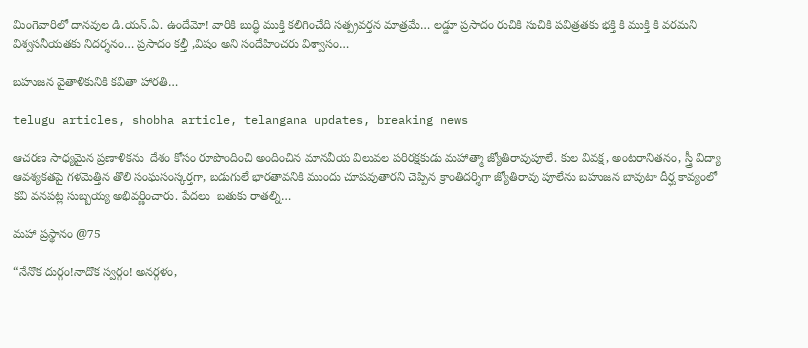మింగెవారిలో దానవుల డి.యన్.ఏ. ఉందేమో! వారికి బుద్ధి ముక్తి కలిగించేది సత్ప్రవర్తన మాత్రమే… లడ్డూ ప్రసాదం రుచికి సుచికి పవిత్రతకు భక్తి కి ముక్తి కి వరమని విశ్వసనీయతకు నిదర్శనం… ప్రసాదం కల్తీ ,విషం అని సందేహించరు విశ్వాసం…

బ‌హుజ‌న వైతాళికునికి క‌వితా హార‌తి…

telugu articles, shobha article, telangana updates, breaking news

ఆచ‌ర‌ణ సాధ్య‌మైన ప్ర‌ణాళిక‌ను  దేశం కోసం రూపొందించి అందించిన మాన‌వీయ విలువల ప‌రిర‌క్ష‌కుడు మ‌హాత్మా జ్యోతిరావుపూలే. కుల వివ‌క్ష‌, అంట‌రానిత‌నం, స్త్రీ విద్యా ఆవశ్య‌క‌త‌పై గ‌ళమెత్తిన తొలి సంఘ‌సంస్క‌ర్తగా, బ‌డుగులే భార‌తావ‌నికి ముందు చూపవుతార‌ని చెప్పిన క్రాంతిద‌ర్శిగా జ్యోతిరావు పూలేను బ‌హుజ‌న బావుటా దీర్ఘ కావ్యంలో క‌వి వ‌న‌ప‌ట్ల సుబ్బ‌య్య అభివ‌ర్ణించారు. పేద‌లు  బ‌తుకు రాతల్ని…

మహా ప్రస్థానం @75

“నేనొక దుర్గం!నాదొక స్వర్గం! అనర్గళం,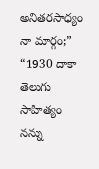అనితరసాధ్యం నా మార్గం;” “1930 దాకా తెలుగు సాహిత్యం నన్ను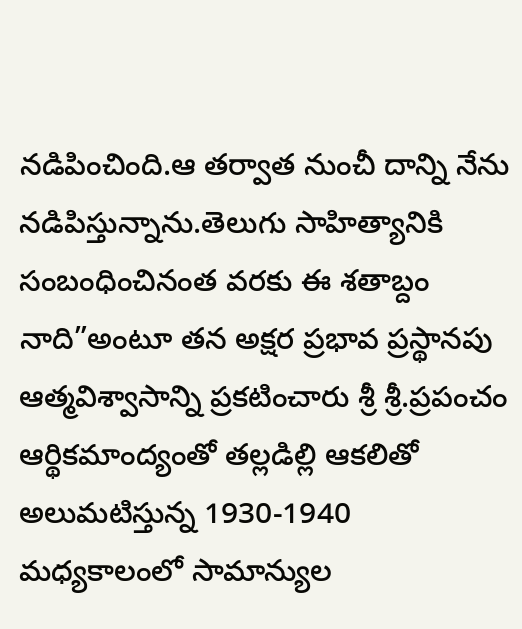నడిపించింది.ఆ తర్వాత నుంచీ దాన్ని నేను నడిపిస్తున్నాను.తెలుగు సాహిత్యానికి సంబంధించినంత వరకు ఈ శతాబ్దం నాది”అంటూ తన అక్షర ప్రభావ ప్రస్థానపు ఆత్మవిశ్వాసాన్ని ప్రకటించారు శ్రీ శ్రీ.ప్రపంచం ఆర్థికమాంద్యంతో తల్లడిల్లి ఆకలితో అలుమటిస్తున్న 1930-1940 మధ్యకాలంలో సామాన్యుల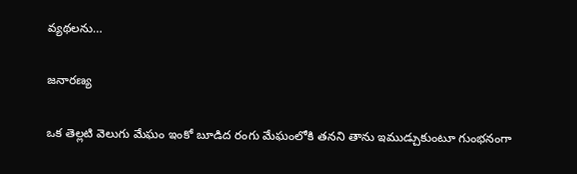వ్యథలను…

జనారణ్య

ఒక తెల్లటి వెలుగు మేఘం ఇంకో బూడిద రంగు మేఘంలోకి తనని తాను ఇముడ్చుకుంటూ గుంభనంగా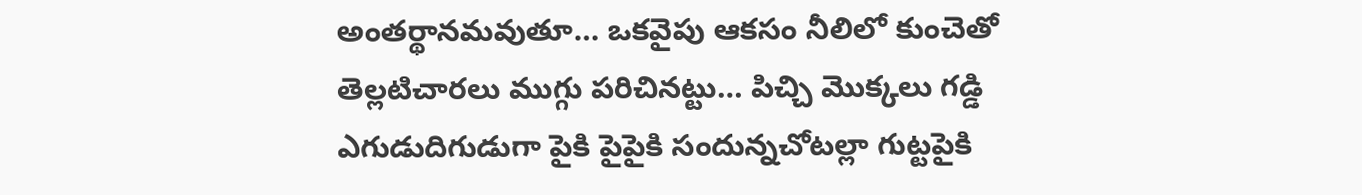అంతర్థానమవుతూ… ఒకవైపు ఆకసం నీలిలో కుంచెతో తెల్లటిచారలు ముగ్గు పరిచినట్టు… పిచ్చి మొక్కలు గడ్డి ఎగుడుదిగుడుగా పైకి పైపైకి సందున్నచోటల్లా గుట్టపైకి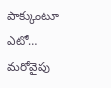పాక్కుంటూ ఎటో… మరోవైపు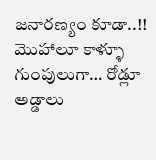జనారణ్యం కూడా..!! మొహాలూ కాళ్ళూ గుంపులుగా… రోడ్లూ అడ్డాలు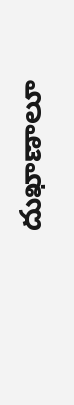దుఖాణాలూ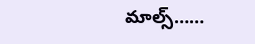మాల్స్……